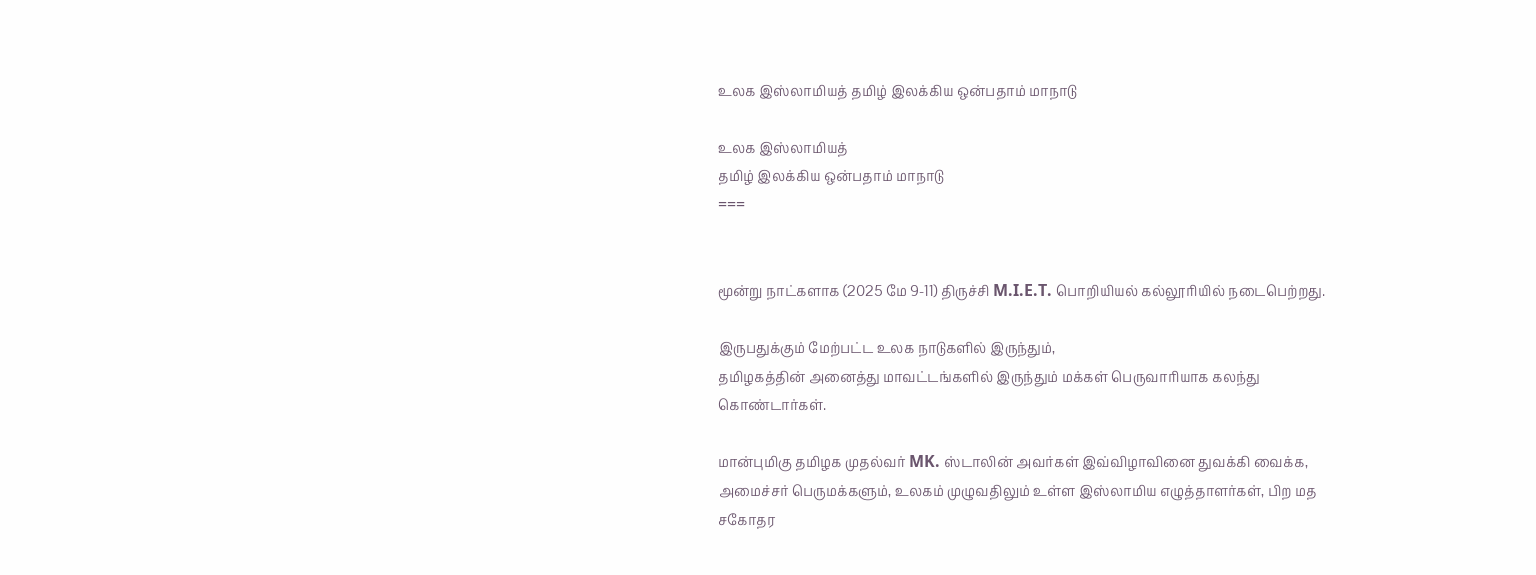உலக இஸ்லாமியத் தமிழ் இலக்கிய ஒன்பதாம் மாநாடு

உலக இஸ்லாமியத்
தமிழ் இலக்கிய ஒன்பதாம் மாநாடு
===


மூன்று நாட்களாக (2025 மே 9-11) திருச்சி M.I.E.T. பொறியியல் கல்லூரியில் நடைபெற்றது.

இருபதுக்கும் மேற்பட்ட உலக நாடுகளில் இருந்தும்,
தமிழகத்தின் அனைத்து மாவட்டங்களில் இருந்தும் மக்கள் பெருவாரியாக கலந்து கொண்டார்கள்.

மான்புமிகு தமிழக முதல்வர் MK. ஸ்டாலின் அவர்கள் இவ்விழாவினை துவக்கி வைக்க, அமைச்சர் பெருமக்களும், உலகம் முழுவதிலும் உள்ள இஸ்லாமிய எழுத்தாளர்கள், பிற மத சகோதர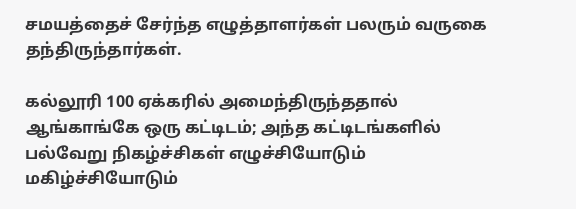சமயத்தைச் சேர்ந்த எழுத்தாளர்கள் பலரும் வருகை தந்திருந்தார்கள்.

கல்லூரி 100 ஏக்கரில் அமைந்திருந்ததால் ஆங்காங்கே ஒரு கட்டிடம்; அந்த கட்டிடங்களில் பல்வேறு நிகழ்ச்சிகள் எழுச்சியோடும் மகிழ்ச்சியோடும்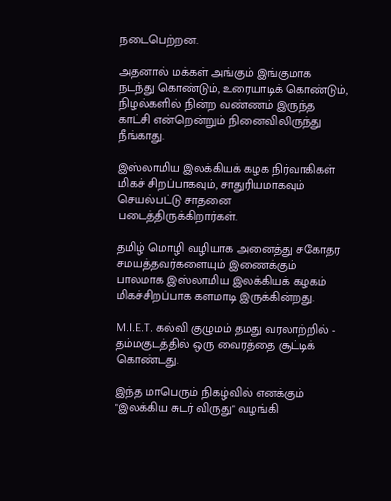நடைபெற்றன.

அதனால் மக்கள் அங்கும் இங்குமாக நடந்து கொண்டும், உரையாடிக் கொண்டும், நிழல்களில் நின்ற வண்ணம் இருந்த காட்சி என்றென்றும் நினைவிலிருந்து நீங்காது.

இஸ்லாமிய இலக்கியக் கழக நிர்வாகிகள் மிகச் சிறப்பாகவும், சாதுரியமாகவும் செயல்பட்டு சாதனை படைத்திருக்கிறார்கள்.

தமிழ் மொழி வழியாக அனைத்து சகோதர சமயத்தவர்களையும் இணைக்கும் பாலமாக இஸ்லாமிய இலக்கியக் கழகம் மிகச்சிறப்பாக களமாடி இருக்கின்றது.

M.I.E.T. கல்வி குழுமம் தமது வரலாற்றில் - தம்மகுடத்தில் ஒரு வைரத்தை சூட்டிக் கொண்டது.

இந்த மாபெரும் நிகழ்வில் எனக்கும் "இலக்கிய சுடர் விருது" வழங்கி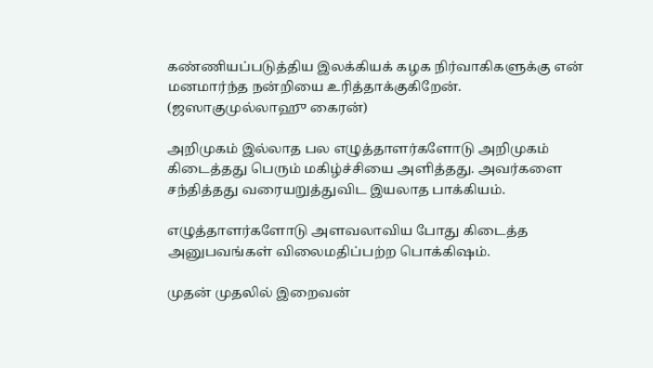கண்ணியப்படுத்திய இலக்கியக் கழக நிர்வாகிகளுக்கு என் மனமார்ந்த நன்றியை உரித்தாக்குகிறேன்.
(ஜஸாகுமுல்லாஹு கைரன்)

அறிமுகம் இல்லாத பல எழுத்தாளர்களோடு அறிமுகம் கிடைத்தது பெரும் மகிழ்ச்சியை அளித்தது. அவர்களை சந்தித்தது வரையறுத்துவிட இயலாத பாக்கியம்.

எழுத்தாளர்களோடு அளவலாவிய போது கிடைத்த அனுபவங்கள் விலைமதிப்பற்ற பொக்கிஷம்.

முதன் முதலில் இறைவன்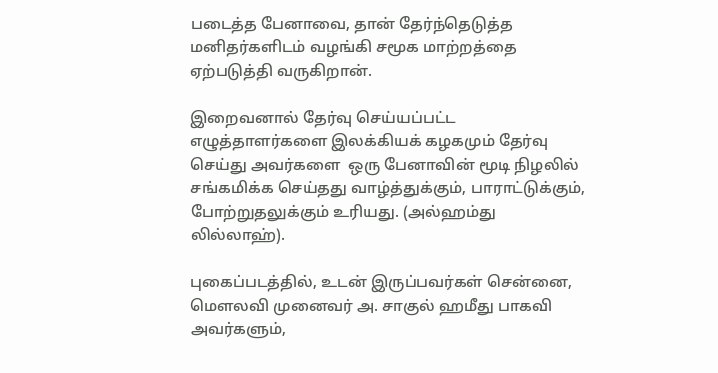படைத்த பேனாவை, தான் தேர்ந்தெடுத்த மனிதர்களிடம் வழங்கி சமூக மாற்றத்தை ஏற்படுத்தி வருகிறான்.

இறைவனால் தேர்வு செய்யப்பட்ட எழுத்தாளர்களை இலக்கியக் கழகமும் தேர்வு செய்து அவர்களை  ஒரு பேனாவின் மூடி நிழலில் சங்கமிக்க செய்தது வாழ்த்துக்கும், பாராட்டுக்கும், போற்றுதலுக்கும் உரியது. (அல்ஹம்து லில்லாஹ்).

புகைப்படத்தில், உடன் இருப்பவர்கள் சென்னை, மௌலவி முனைவர் அ. சாகுல் ஹமீது பாகவி அவர்களும்,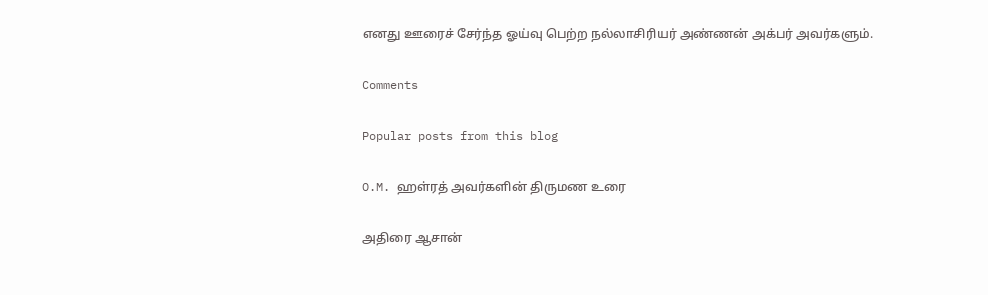எனது ஊரைச் சேர்ந்த ஓய்வு பெற்ற நல்லாசிரியர் அண்ணன் அக்பர் அவர்களும்.

Comments

Popular posts from this blog

O.M. ஹள்ரத் அவர்களின் திருமண உரை

அதிரை ஆசான்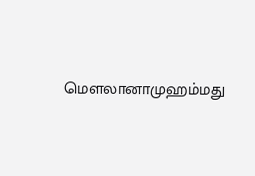மௌலானாமுஹம்மது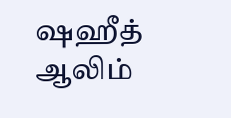ஷஹீத் ஆலிம்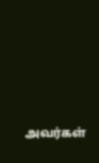அவர்கள்